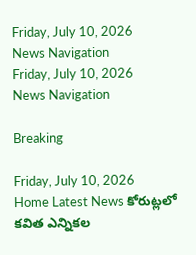Friday, July 10, 2026
News Navigation
Friday, July 10, 2026
News Navigation

Breaking

Friday, July 10, 2026
Home Latest News కోరుట్లలో కవిత ఎన్నికల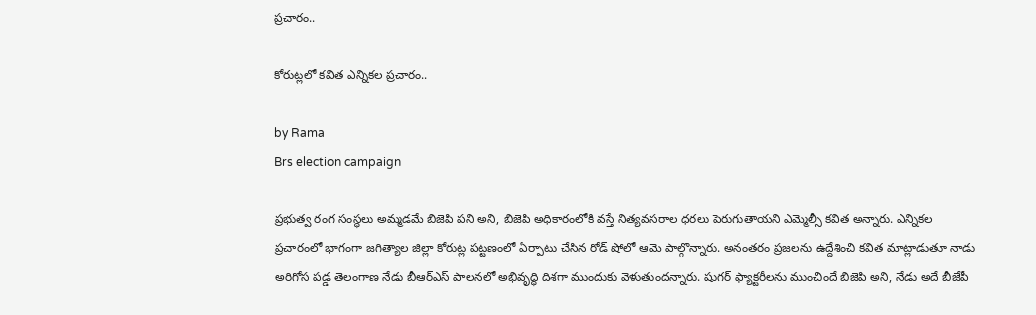ప్రచారం..

కోరుట్లలో కవిత ఎన్నికల ప్రచారం..

by Rama
Brs election campaign

ప్రభుత్వ రంగ సంస్థలు అమ్మడమే బిజెపి పని అని, బిజెపి అధికారంలోకి వస్తే నిత్యవసరాల ధరలు పెరుగుతాయని ఎమ్మెల్సీ కవిత అన్నారు. ఎన్నికల ప్రచారంలో భాగంగా జగిత్యాల జిల్లా కోరుట్ల పట్టణంలో ఏర్పాటు చేసిన రోడ్ షోలో ఆమె పాల్గొన్నారు. అనంతరం ప్రజలను ఉద్దేశించి కవిత మాట్లాడుతూ నాడు అరిగోస పడ్డ తెలంగాణ నేడు బీఆర్ఎస్ పాలనలో అభివృద్ధి దిశగా ముందుకు వెళుతుందన్నారు. షుగర్ ఫ్యాక్టరీలను ముంచిందే బిజెపి అని, నేడు అదే బీజేపీ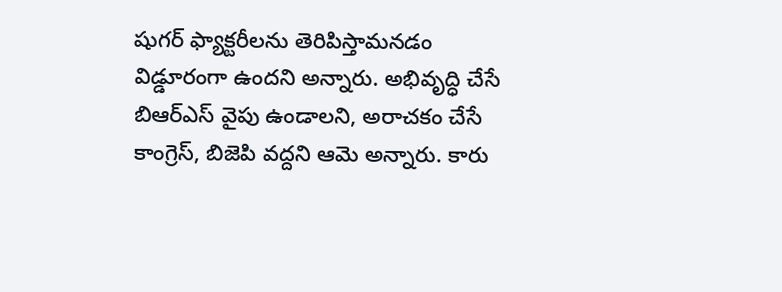షుగర్ ఫ్యాక్టరీలను తెరిపిస్తామనడం విడ్డూరంగా ఉందని అన్నారు. అభివృద్ధి చేసే బిఆర్ఎస్ వైపు ఉండాలని, అరాచకం చేసే కాంగ్రెస్, బిజెపి వద్దని ఆమె అన్నారు. కారు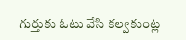గుర్తుకు ఓటు వేసి కల్వకుంట్ల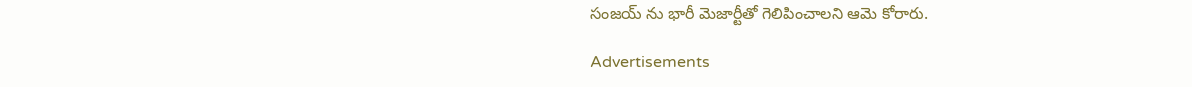సంజయ్ ను భారీ మెజార్టీతో గెలిపించాలని ఆమె కోరారు.

Advertisements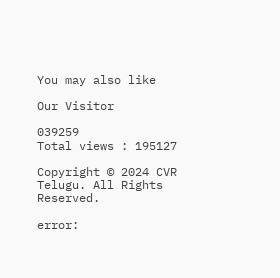You may also like

Our Visitor

039259
Total views : 195127

Copyright © 2024 CVR Telugu. All Rights Reserved.

error: